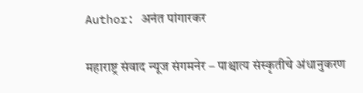Author: अनंत पांगारकर

महाराष्ट्र संवाद न्यूज संगमनेर – पाश्चात्य संस्कृतीचे अंधानुकरण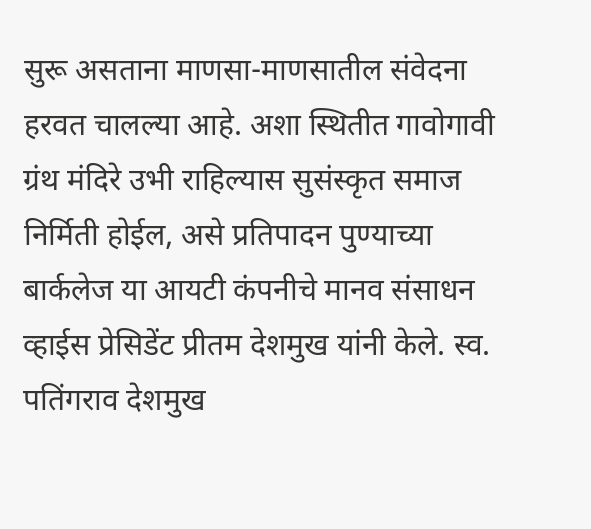सुरू असताना माणसा-माणसातील संवेदना हरवत चालल्या आहे. अशा स्थितीत गावोगावी ग्रंथ मंदिरे उभी राहिल्यास सुसंस्कृत समाज निर्मिती होईल, असे प्रतिपादन पुण्याच्या बार्कलेज या आयटी कंपनीचे मानव संसाधन व्हाईस प्रेसिडेंट प्रीतम देशमुख यांनी केले. स्व. पतिंगराव देशमुख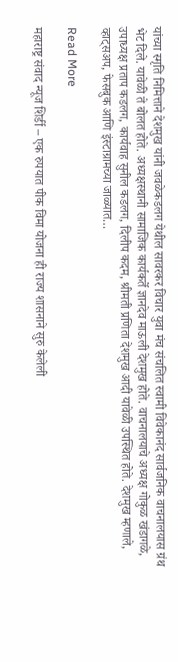यांच्या स्मृति निमित्ताने देशमुख यांनी जवळेकडलग येथील सावरकर विचार युवा मंच संचलित स्वामी विवेकानंद सार्वजनिक वाचनालयास ग्रंथ भेट दिले. यावेळी ते बोलत होते. अध्यक्षस्थानी सामाजिक कार्यकर्ते ज्ञानदेव माऊली देशमुख होते. वाचनालयाचे अध्यक्ष गोकुळ खंडागळे, उपाध्यक्ष प्रताप कडलग, कार्यवाह सुनील कडलग, दिलीप कदम, श्रीमती प्रणिता देशमुख आदी यावेळी उपस्थित होते. देशमुख म्हणाले, व्हाट्सअप, फेसबुक आणि इंस्टाग्रामच्या जाळ्यात…

Read More

महाराष्ट्र संवाद न्यूज शिर्डी – एक रुपयात पीक विमा योजना ही राज्‍य शासनाने सुरु केलेली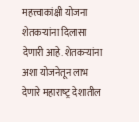महत्त्वाकांक्षी योजना शेतकऱ्यांना दिलासा देणारी आहे‌. शेतकऱ्यांना अशा योजनेतून लाभ देणारे महाराष्‍ट्र देशातील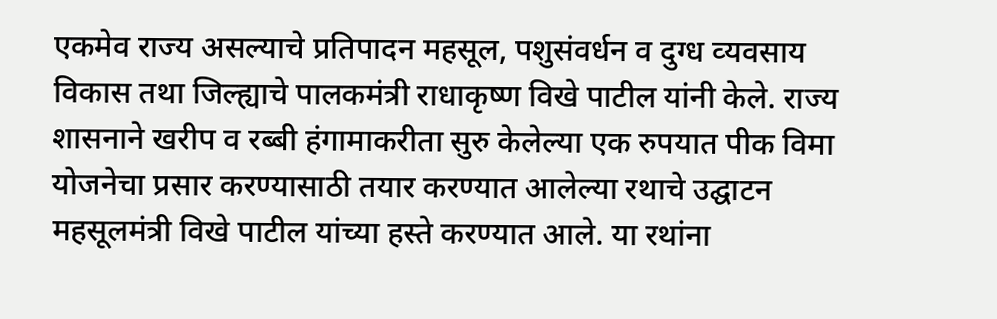एकमेव राज्य असल्याचे प्रतिपादन महसूल, पशुसंवर्धन व दुग्ध व्‍यवसाय विकास तथा जिल्ह्याचे पालकमंत्री राधाकृष्‍ण विखे पाटील यांनी केले. राज्‍य शासनाने खरीप व रब्‍बी हंगामाकरीता सुरु केलेल्‍या एक रुपयात पीक विमा योजनेचा प्रसार करण्‍यासाठी तयार करण्‍यात आलेल्‍या रथाचे उद्घाटन महसूलमंत्री विखे पाटील यांच्‍या हस्ते करण्‍यात आले. या रथांना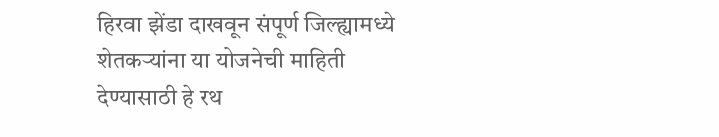हिरवा झेंडा दाखवून संपूर्ण जिल्‍ह्यामध्‍ये शेतकऱ्यांना या योजनेची माहिती देण्‍यासाठी हे रथ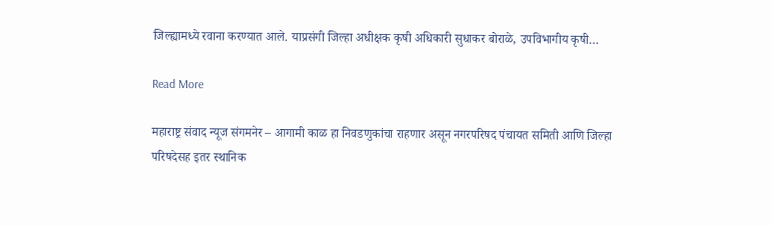जिल्‍ह्यामध्‍ये रवाना करण्‍यात आले. याप्रसंगी जिल्‍हा अधीक्षक कृषी अधिकारी सुधाकर बोराळे, उपविभागीय कृषी…

Read More

महाराष्ट्र संवाद न्यूज संगमनेर – आगामी काळ हा निवडणुकांचा राहणार असून नगरपरिषद पंचायत समिती आणि जिल्हा परिषदेसह इतर स्थानिक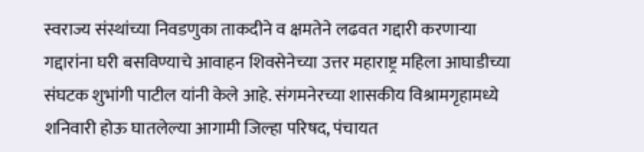स्वराज्य संस्थांच्या निवडणुका ताकदीने व क्षमतेने लढवत गद्दारी करणाऱ्या गद्दारांना घरी बसविण्याचे आवाहन शिवसेनेच्या उत्तर महाराष्ट्र महिला आघाडीच्या संघटक शुभांगी पाटील यांनी केले आहे. संगमनेरच्या शासकीय विश्रामगृहामध्ये शनिवारी होऊ घातलेल्या आगामी जिल्हा परिषद, पंचायत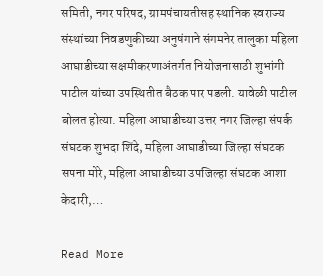समिती, नगर परिषद, ग्रामपंचायतीसह स्थानिक स्वराज्य संस्थांच्या निवडणुकीच्या अनुषंगाने संगमनेर तालुका महिला आघाडीच्या सक्षमीकरणाअंतर्गत नियोजनासाठी शुभांगी पाटील यांच्या उपस्थितीत बैठक पार पडली. यावेळी पाटील बोलत होत्या. महिला आघाडीच्या उत्तर नगर जिल्हा संपर्क संघटक शुभदा शिंदे, महिला आघाडीच्या जिल्हा संघटक सपना मोरे, महिला आघाडीच्या उपजिल्हा संघटक आशा केदारी,…

Read More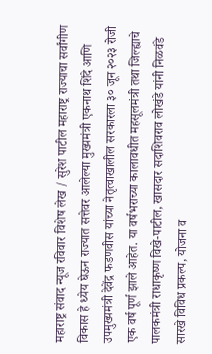महाराष्ट्र संवाद न्यूज रविवार विशेष लेख / सुरेश पाटील महाराष्ट्र राज्याचा सर्वांगीण विकास हे ध्येय घेऊन राज्यात सत्तेवर आलेल्या मुख्यमंत्री एकनाथ शिंदे आणि उपमुख्यमंत्री देवेंद्र फडणवीस यांच्या नेतृत्वाखालील सरकारला ३० जून २०२३ रोजी एक वर्ष पूर्ण झाले आहेत. या वर्षभराच्या कालावधीत महसूलमंत्री तथा जिल्ह्याचे पालकमंत्री राधाकृष्ण विखे-पाटील, खासदार सदाशिवराव लोखंडे यांनी निळवंडे सारखे विविध प्रकल्प, योजना व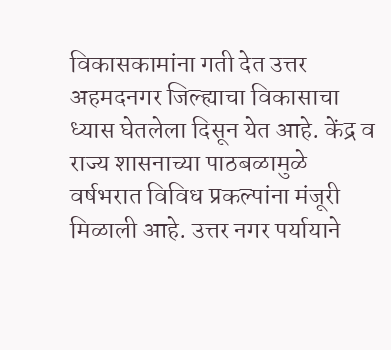विकासकामांना गती देत उत्तर अहमदनगर जिल्ह्याचा विकासाचा ध्यास घेतलेला दिसून येत आहे. केंद्र व राज्य शासनाच्या पाठबळामुळे वर्षभरात विविध प्रकल्पांना मंजूरी मिळाली आहे. उत्तर नगर पर्यायाने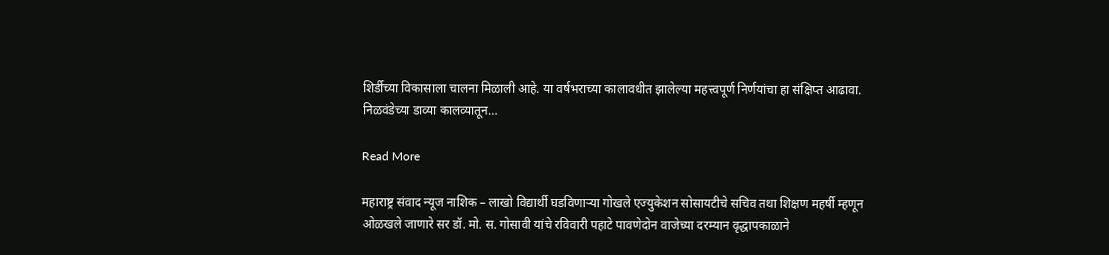शिर्डीच्या विकासाला चालना मिळाली आहे. या वर्षभराच्या कालावधीत झालेल्या महत्त्वपूर्ण निर्णयांचा हा संक्षिप्त आढावा. निळवंडेच्या डाव्या कालव्यातून…

Read More

महाराष्ट्र संवाद न्यूज नाशिक – लाखो विद्यार्थी घडविणाऱ्या गोखले एज्युकेशन सोसायटीचे सचिव तथा शिक्षण महर्षी म्हणून ओळखले जाणारे सर डॉ. मो. स. गोसावी यांचे रविवारी पहाटे पावणेदोन वाजेच्या दरम्यान वृद्धापकाळाने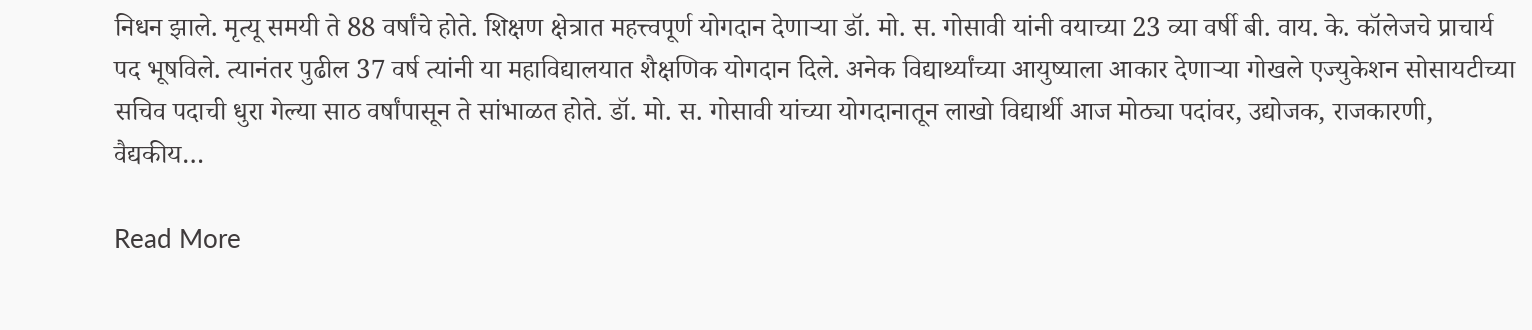निधन झाले. मृत्यू समयी ते 88 वर्षांचे होते. शिक्षण क्षेत्रात महत्त्वपूर्ण योगदान देणाऱ्या डॉ. मो. स. गोसावी यांनी वयाच्या 23 व्या वर्षी बी. वाय. के. कॉलेजचे प्राचार्य पद भूषविले. त्यानंतर पुढील 37 वर्ष त्यांनी या महाविद्यालयात शैक्षणिक योगदान दिले. अनेक विद्यार्थ्यांच्या आयुष्याला आकार देणाऱ्या गोखले एज्युकेशन सोसायटीच्या सचिव पदाची धुरा गेल्या साठ वर्षांपासून ते सांभाळत होते. डॉ. मो. स. गोसावी यांच्या योगदानातून लाखो विद्यार्थी आज मोठ्या पदांवर, उद्योजक, राजकारणी, वैद्यकीय…

Read More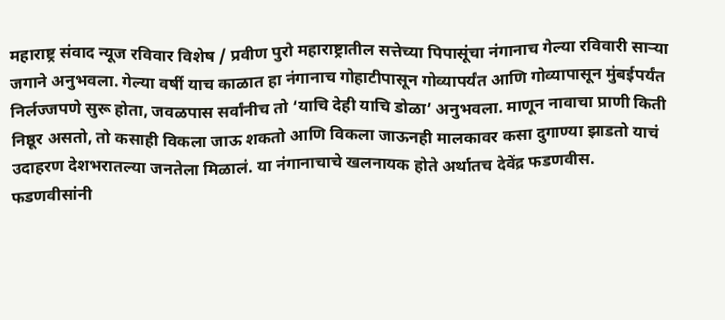महाराष्ट्र संवाद न्यूज रविवार विशेष / प्रवीण पुरो महाराष्ट्रातील सत्तेच्या पिपासूंचा नंगानाच गेल्या रविवारी सार्‍या जगाने अनुभवला. गेल्या वर्षी याच काळात हा नंगानाच गोहाटीपासून गोव्यापर्यंत आणि गोव्यापासून मुंबईपर्यंत निर्लज्जपणे सुरू होता, जवळपास सर्वांनीच तो ‘याचि देही याचि डोळा’ अनुभवला. माणून नावाचा प्राणी किती निष्ठूर असतो, तो कसाही विकला जाऊ शकतो आणि विकला जाऊनही मालकावर कसा दुगाण्या झाडतो याचं उदाहरण देशभरातल्या जनतेला मिळालं. या नंगानाचाचे खलनायक होते अर्थातच देवेंद्र फडणवीस. फडणवीसांनी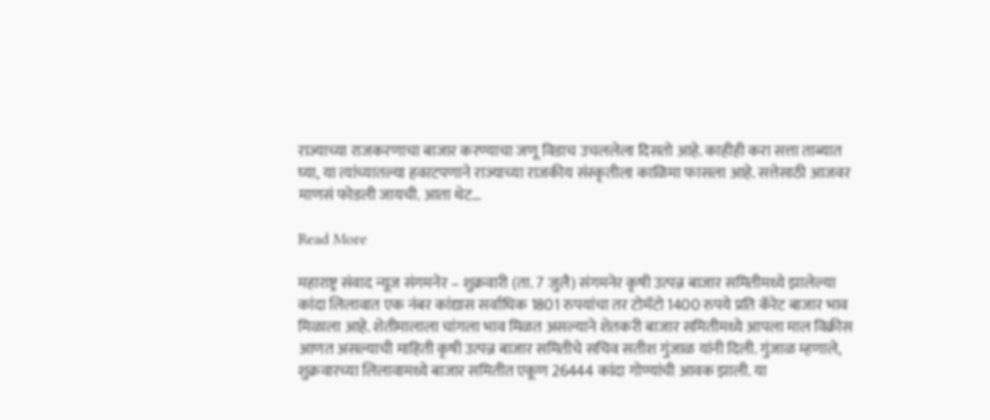राज्याच्या राजकरणाचा बाजार करण्याचा जणू विडाच उचललेला दिसतो आहे. काहीही करा सत्ता ताब्यात घ्या, या त्यांच्यातल्या हवरटपणाने राज्याच्या राजकीय संस्कृतीला काळिमा फासला आहे. सत्तेसाठी आजवर माणसं फोडली जायची. आता थेट…

Read More

महाराष्ट्र संवाद न्यूज संगमनेर – शुक्रवारी (ता. 7 जुलै) संगमनेर कृषी उत्पन्न बाजार समितीमध्ये झालेल्या कांदा लिलावात एक नंबर कांद्यास सर्वाधिक 1801 रुपयांचा तर टोमॅटो 1400 रुपये प्रति कॅरेट बाजार भाव मिळाला आहे. शेतीमालाला चांगला भाव मिळत असल्याने शेतकरी बाजार समितीमध्ये आपला माल विक्रीस आणत असल्याची माहिती कृषी उत्पन्न बाजार समितीचे सचिव सतीश गुंजाळ यांनी दिली. गुंजाळ म्हणाले, शुक्रवारच्या लिलावामध्ये बाजार समितीत एकूण 26444 कांदा गोण्यांची आवक झाली. या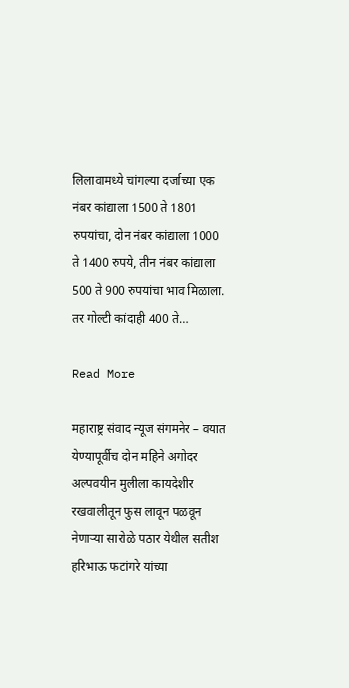लिलावामध्ये चांगल्या दर्जाच्या एक नंबर कांद्याला 1500 ते 1801 रुपयांचा, दोन नंबर कांद्याला 1000 ते 1400 रुपये, तीन नंबर कांद्याला 500 ते 900 रुपयांचा भाव मिळाला. तर गोल्टी कांदाही 400 ते…

Read More

महाराष्ट्र संवाद न्यूज संगमनेर – वयात येण्यापूर्वीच दोन महिने अगोदर अल्पवयीन मुलीला कायदेशीर रखवालीतून फुस लावून पळवून नेणाऱ्या सारोळे पठार येथील सतीश हरिभाऊ फटांगरे यांच्या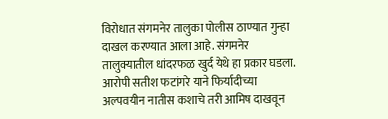विरोधात संगमनेर तालुका पोलीस ठाण्यात गुन्हा दाखल करण्यात आला आहे. संगमनेर तालुक्यातील धांदरफळ खुर्द येथे हा प्रकार घडला. आरोपी सतीश फटांगरे याने फिर्यादीच्या अल्पवयीन नातीस कशाचे तरी आमिष दाखवून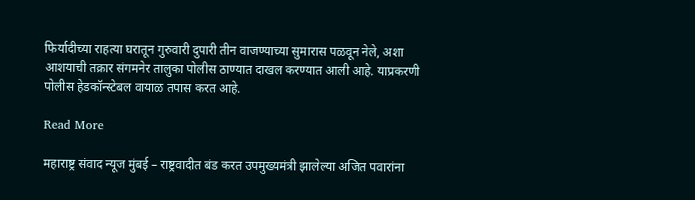फिर्यादीच्या राहत्या घरातून गुरुवारी दुपारी तीन वाजण्याच्या सुमारास पळवून नेले, अशा आशयाची तक्रार संगमनेर तालुका पोलीस ठाण्यात दाखल करण्यात आली आहे. याप्रकरणी पोलीस हेडकॉन्स्टेबल वायाळ तपास करत आहे.

Read More

महाराष्ट्र संवाद न्यूज मुंबई – राष्ट्रवादीत बंड करत उपमुख्यमंत्री झालेल्या अजित पवारांना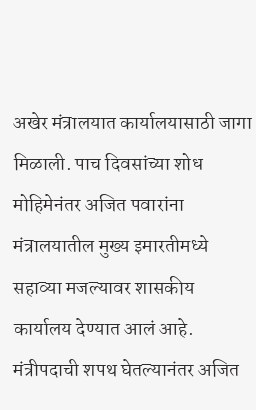अखेर मंत्रालयात कार्यालयासाठी जागा मिळाली. पाच दिवसांच्या शोध मोहिमेनंतर अजित पवारांना मंत्रालयातील मुख्य इमारतीमध्ये सहाव्या मजल्यावर शासकीय कार्यालय देण्यात आलं आहे. मंत्रीपदाची शपथ घेतल्यानंतर अजित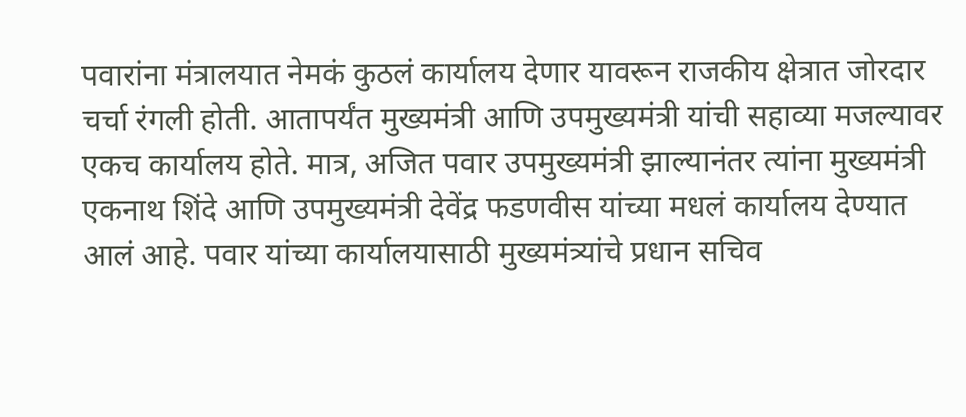पवारांना मंत्रालयात नेमकं कुठलं कार्यालय देणार यावरून राजकीय क्षेत्रात जोरदार चर्चा रंगली होती. आतापर्यंत मुख्यमंत्री आणि उपमुख्यमंत्री यांची सहाव्या मजल्यावर एकच कार्यालय होते. मात्र, अजित पवार उपमुख्यमंत्री झाल्यानंतर त्यांना मुख्यमंत्री एकनाथ शिंदे आणि उपमुख्यमंत्री देवेंद्र फडणवीस यांच्या मधलं कार्यालय देण्यात आलं आहे. पवार यांच्या कार्यालयासाठी मुख्यमंत्र्यांचे प्रधान सचिव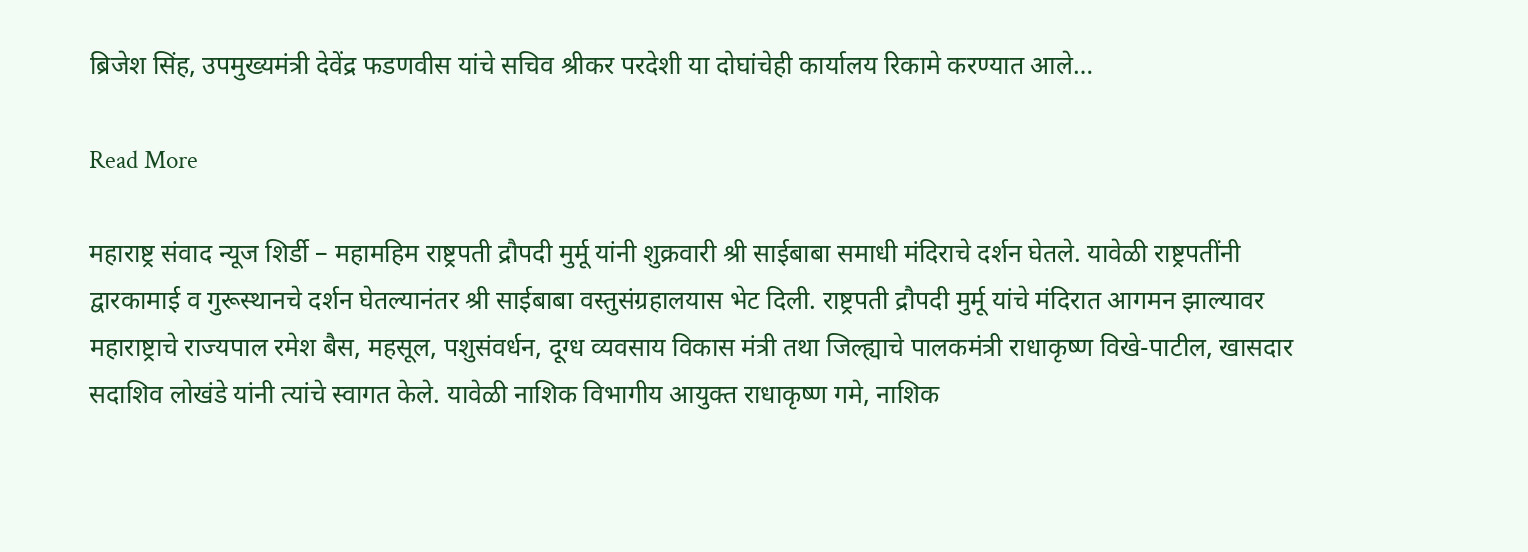ब्रिजेश सिंह, उपमुख्यमंत्री देवेंद्र फडणवीस यांचे सचिव श्रीकर परदेशी या दोघांचेही कार्यालय रिकामे करण्यात आले…

Read More

महाराष्ट्र संवाद न्यूज शिर्डी – महामहिम राष्ट्रपती द्रौपदी मुर्मू यांनी शुक्रवारी श्री साईबाबा समाधी मंदिराचे दर्शन घेतले. यावेळी राष्ट्रपतींनी द्वारकामाई व गुरूस्थानचे दर्शन घेतल्यानंतर श्री साईबाबा वस्तुसंग्रहालयास भेट दिली. राष्ट्रपती द्रौपदी मुर्मू यांचे मंदिरात आगमन झाल्यावर महाराष्ट्राचे राज्यपाल रमेश बैस, महसूल, पशुसंवर्धन, दूग्ध व्यवसाय विकास मंत्री तथा जिल्ह्याचे पालकमंत्री राधाकृष्ण विखे-पाटील, खासदार सदाशिव लोखंडे यांनी त्यांचे स्वागत केले. यावेळी नाशिक विभागीय आयुक्त राधाकृष्ण गमे, नाशिक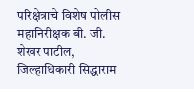परिक्षेत्राचे विशेष पोलीस महानिरीक्षक बी. जी. शेखर पाटील, जिल्हाधिकारी सिद्धाराम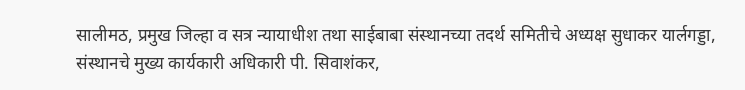सालीमठ, प्रमुख जिल्हा व सत्र ‌न्यायाधीश तथा साईबाबा संस्थानच्या तदर्थ समितीचे अध्यक्ष सुधाकर यार्लगड्डा, संस्थानचे मुख्य कार्यकारी अधिकारी पी. सिवाशंकर,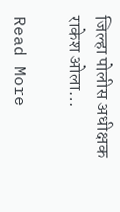जिल्हा पोलीस अधीक्षक राकेश ओला…

Read More